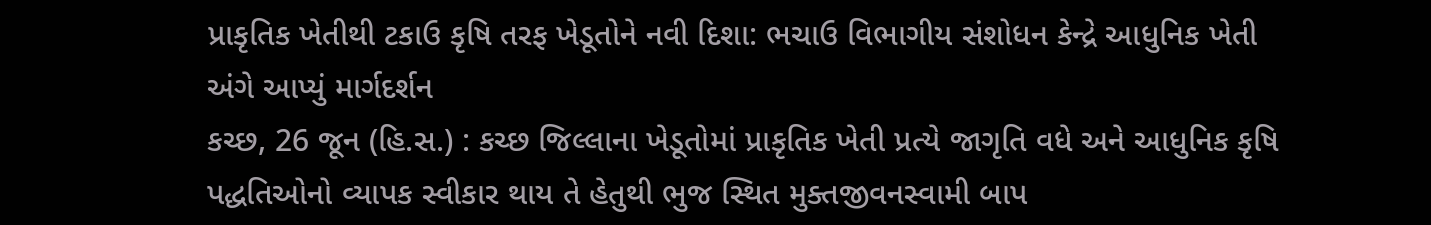પ્રાકૃતિક ખેતીથી ટકાઉ કૃષિ તરફ ખેડૂતોને નવી દિશા: ભચાઉ વિભાગીય સંશોધન કેન્દ્રે આધુનિક ખેતી અંગે આપ્યું માર્ગદર્શન
કચ્છ, 26 જૂન (હિ.સ.) : કચ્છ જિલ્લાના ખેડૂતોમાં પ્રાકૃતિક ખેતી પ્રત્યે જાગૃતિ વધે અને આધુનિક કૃષિ પદ્ધતિઓનો વ્યાપક સ્વીકાર થાય તે હેતુથી ભુજ સ્થિત મુક્તજીવનસ્વામી બાપ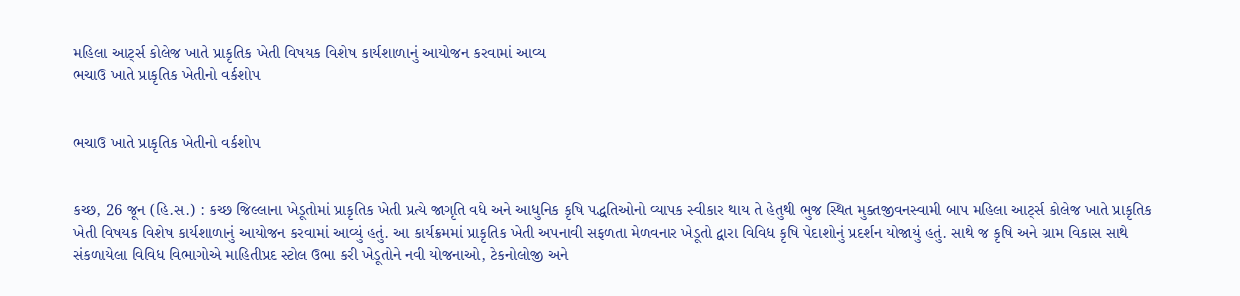મહિલા આર્ટ્સ કોલેજ ખાતે પ્રાકૃતિક ખેતી વિષયક વિશેષ કાર્યશાળાનું આયોજન કરવામાં આવ્ય
ભચાઉ ખાતે પ્રાકૃતિક ખેતીનો વર્કશોપ


ભચાઉ ખાતે પ્રાકૃતિક ખેતીનો વર્કશોપ


કચ્છ, 26 જૂન (હિ.સ.) : કચ્છ જિલ્લાના ખેડૂતોમાં પ્રાકૃતિક ખેતી પ્રત્યે જાગૃતિ વધે અને આધુનિક કૃષિ પદ્ધતિઓનો વ્યાપક સ્વીકાર થાય તે હેતુથી ભુજ સ્થિત મુક્તજીવનસ્વામી બાપ મહિલા આર્ટ્સ કોલેજ ખાતે પ્રાકૃતિક ખેતી વિષયક વિશેષ કાર્યશાળાનું આયોજન કરવામાં આવ્યું હતું. આ કાર્યક્રમમાં પ્રાકૃતિક ખેતી અપનાવી સફળતા મેળવનાર ખેડૂતો દ્વારા વિવિધ કૃષિ પેદાશોનું પ્રદર્શન યોજાયું હતું. સાથે જ કૃષિ અને ગ્રામ વિકાસ સાથે સંકળાયેલા વિવિધ વિભાગોએ માહિતીપ્રદ સ્ટોલ ઉભા કરી ખેડૂતોને નવી યોજનાઓ, ટેકનોલોજી અને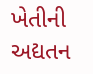ખેતીની અદ્યતન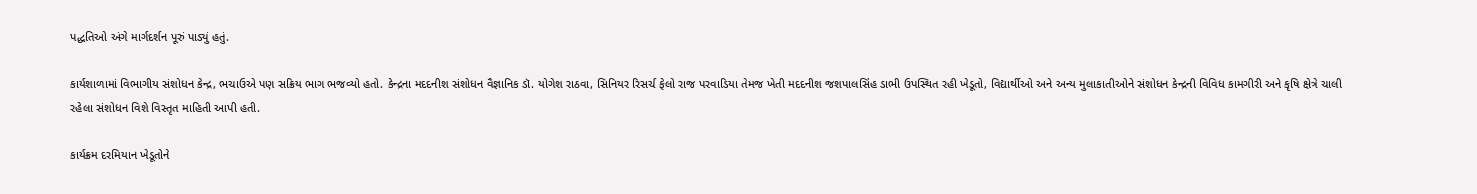પદ્ધતિઓ અંગે માર્ગદર્શન પૂરું પાડ્યું હતું.

કાર્યશાળામાં વિભાગીય સંશોધન કેન્દ્ર, ભચાઉએ પણ સક્રિય ભાગ ભજવ્યો હતો. કેન્દ્રના મદદનીશ સંશોધન વૈજ્ઞાનિક ડૉ. યોગેશ રાઠવા, સિનિયર રિસર્ચ ફેલો રાજ પરવાડિયા તેમજ ખેતી મદદનીશ જશપાલસિંહ ડાભી ઉપસ્થિત રહી ખેડૂતો, વિદ્યાર્થીઓ અને અન્ય મુલાકાતીઓને સંશોધન કેન્દ્રની વિવિધ કામગીરી અને કૃષિ ક્ષેત્રે ચાલી રહેલા સંશોધન વિશે વિસ્તૃત માહિતી આપી હતી.

કાર્યક્રમ દરમિયાન ખેડૂતોને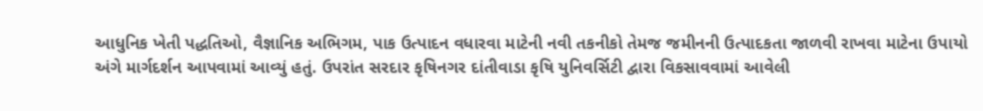આધુનિક ખેતી પદ્ધતિઓ, વૈજ્ઞાનિક અભિગમ, પાક ઉત્પાદન વધારવા માટેની નવી તકનીકો તેમજ જમીનની ઉત્પાદકતા જાળવી રાખવા માટેના ઉપાયો અંગે માર્ગદર્શન આપવામાં આવ્યું હતું. ઉપરાંત સરદાર કૃષિનગર દાંતીવાડા કૃષિ યુનિવર્સિટી દ્વારા વિકસાવવામાં આવેલી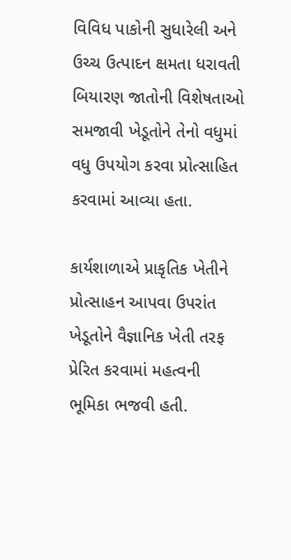વિવિધ પાકોની સુધારેલી અને ઉચ્ચ ઉત્પાદન ક્ષમતા ધરાવતી બિયારણ જાતોની વિશેષતાઓ સમજાવી ખેડૂતોને તેનો વધુમાં વધુ ઉપયોગ કરવા પ્રોત્સાહિત કરવામાં આવ્યા હતા.

કાર્યશાળાએ પ્રાકૃતિક ખેતીને પ્રોત્સાહન આપવા ઉપરાંત ખેડૂતોને વૈજ્ઞાનિક ખેતી તરફ પ્રેરિત કરવામાં મહત્વની ભૂમિકા ભજવી હતી.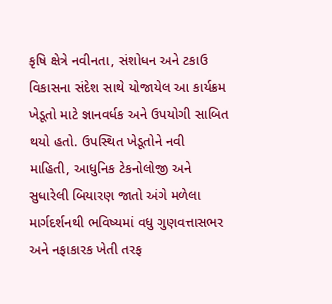કૃષિ ક્ષેત્રે નવીનતા, સંશોધન અને ટકાઉ વિકાસના સંદેશ સાથે યોજાયેલ આ કાર્યક્રમ ખેડૂતો માટે જ્ઞાનવર્ધક અને ઉપયોગી સાબિત થયો હતો. ઉપસ્થિત ખેડૂતોને નવી માહિતી, આધુનિક ટેકનોલોજી અને સુધારેલી બિયારણ જાતો અંગે મળેલા માર્ગદર્શનથી ભવિષ્યમાં વધુ ગુણવત્તાસભર અને નફાકારક ખેતી તરફ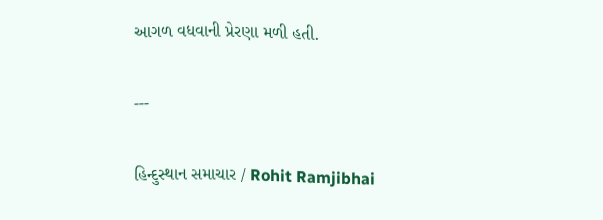આગળ વધવાની પ્રેરણા મળી હતી.

---

હિન્દુસ્થાન સમાચાર / Rohit Ramjibhai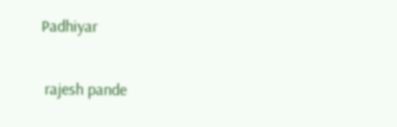Padhiyar


 rajesh pande